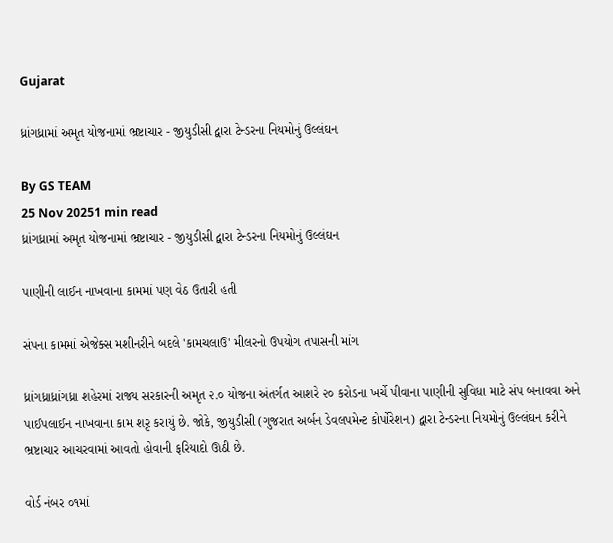Gujarat

ધ્રાંગધ્રામાં અમૃત યોજનામાં ભ્રષ્ટાચાર - જીયુડીસી દ્વારા ટેન્ડરના નિયમોનું ઉલ્લંઘન

By GS TEAM
25 Nov 20251 min read
ધ્રાંગધ્રામાં અમૃત યોજનામાં ભ્રષ્ટાચાર - જીયુડીસી દ્વારા ટેન્ડરના નિયમોનું ઉલ્લંઘન

પાણીની લાઈન નાખવાના કામમાં પણ વેઠ ઉતારી હતી

સંપના કામમાં એજેક્સ મશીનરીને બદલે 'કામચલાઉ' મીલરનો ઉપયોગ તપાસની માંગ

ધ્રાંગધ્રાધ્રાંગધ્રા શહેરમાં રાજ્ય સરકારની અમૃત ૨.૦ યોજના અંતર્ગત આશરે ૨૦ કરોડના ખર્ચે પીવાના પાણીની સુવિધા માટે સંપ બનાવવા અને પાઈપલાઈન નાખવાના કામ શરૃ કરાયું છે. જોકે, જીયુડીસી (ગુજરાત અર્બન ડેવલપમેન્ટ કોર્પોરેશન) દ્વારા ટેન્ડરના નિયમોનું ઉલ્લંઘન કરીને ભ્રષ્ટાચાર આચરવામાં આવતો હોવાની ફરિયાદો ઊઠી છે.

વોર્ડ નંબર ૦૧માં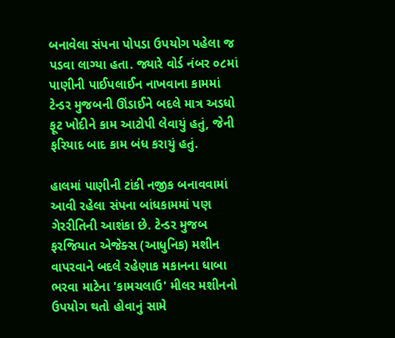બનાવેલા સંપના પોપડા ઉપયોગ પહેલા જ પડવા લાગ્યા હતા. જ્યારે વોર્ડ નંબર ૦૮માં પાણીની પાઈપલાઈન નાખવાના કામમાં ટેન્ડર મુજબની ઊંડાઈને બદલે માત્ર અડધો ફૂટ ખોદીને કામ આટોપી લેવાયું હતું, જેની ફરિયાદ બાદ કામ બંધ કરાયું હતું.

હાલમાં પાણીની ટાંકી નજીક બનાવવામાં આવી રહેલા સંપના બાંધકામમાં પણ ગેરરીતિની આશંકા છે. ટેન્ડર મુજબ ફરજિયાત એજેક્સ (આધુનિક) મશીન વાપરવાને બદલે રહેણાક મકાનના ધાબા ભરવા માટેના 'કામચલાઉ' મીલર મશીનનો ઉપયોગ થતો હોવાનું સામે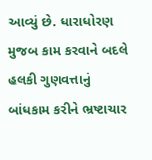આવ્યું છે. ધારાધોરણ મુજબ કામ કરવાને બદલે હલકી ગુણવત્તાનું બાંધકામ કરીને ભ્રષ્ટાચાર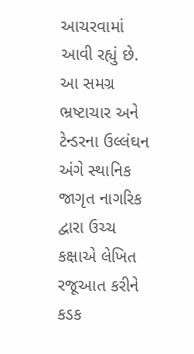આચરવામાં આવી રહ્યું છે. આ સમગ્ર ભ્રષ્ટાચાર અને ટેન્ડરના ઉલ્લંઘન અંગે સ્થાનિક જાગૃત નાગરિક દ્વારા ઉચ્ચ કક્ષાએ લેખિત રજૂઆત કરીને કડક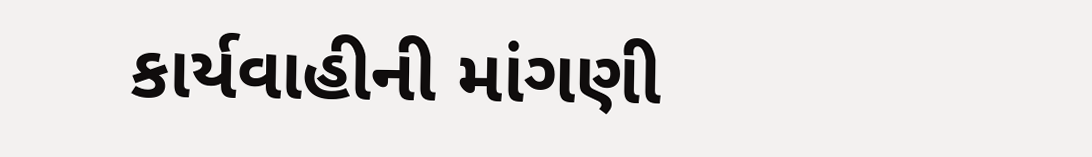કાર્યવાહીની માંગણી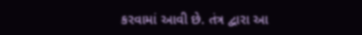કરવામાં આવી છે. તંત્ર દ્વારા આ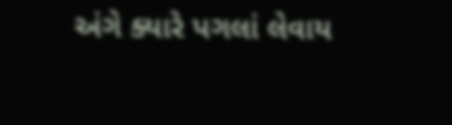અંગે ક્યારે પગલાં લેવાય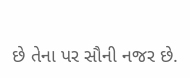છે તેના પર સૌની નજર છે.